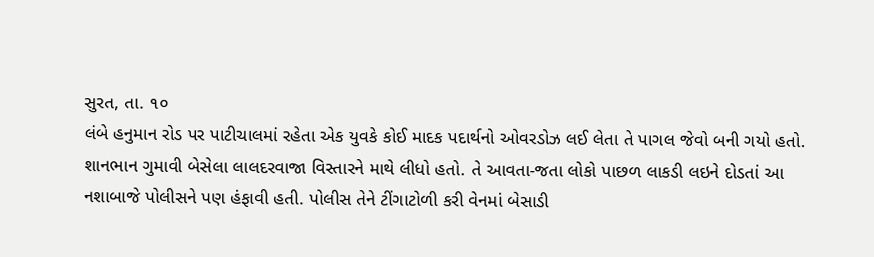સુરત, તા. ૧૦
લંબે હનુમાન રોડ પર પાટીચાલમાં રહેતા એક યુવકે કોઈ માદક પદાર્થનો ઓવરડોઝ લઈ લેતા તે પાગલ જેવો બની ગયો હતો. શાનભાન ગુમાવી બેસેલા લાલદરવાજા વિસ્તારને માથે લીધો હતો. તે આવતા-જતા લોકો પાછળ લાકડી લઇને દોડતાં આ નશાબાજે પોલીસને પણ હંફાવી હતી. પોલીસ તેને ટીંગાટોળી કરી વેનમાં બેસાડી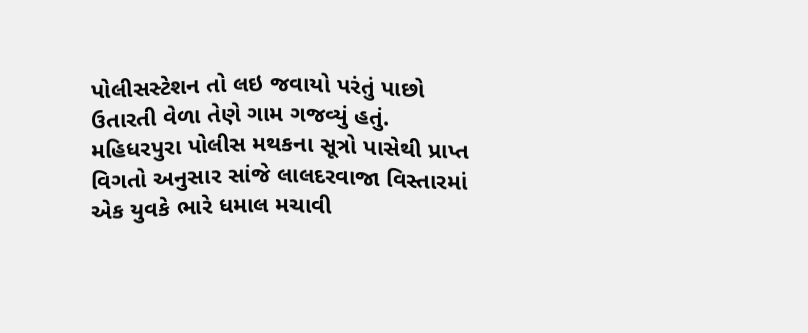પોલીસસ્ટેશન તો લઇ જવાયો પરંતું પાછો ઉતારતી વેળા તેણે ગામ ગજવ્યું હતું.
મહિધરપુરા પોલીસ મથકના સૂત્રો પાસેથી પ્રાપ્ત વિગતો અનુસાર સાંજે લાલદરવાજા વિસ્તારમાં એક યુવકે ભારે ધમાલ મચાવી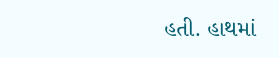હતી. હાથમાં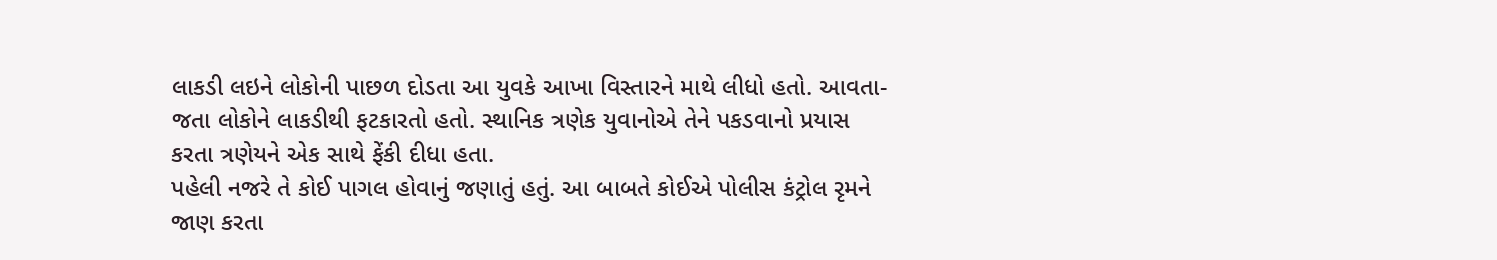લાકડી લઇને લોકોની પાછળ દોડતા આ યુવકે આખા વિસ્તારને માથે લીધો હતો. આવતા-જતા લોકોને લાકડીથી ફટકારતો હતો. સ્થાનિક ત્રણેક યુવાનોએ તેને પકડવાનો પ્રયાસ કરતા ત્રણેયને એક સાથે ફેંકી દીધા હતા.
પહેલી નજરે તે કોઈ પાગલ હોવાનું જણાતું હતું. આ બાબતે કોઈએ પોલીસ કંટ્રોલ રૃમને જાણ કરતા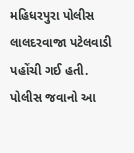મહિધરપુરા પોલીસ લાલદરવાજા પટેલવાડી પહોંચી ગઈ હતી.
પોલીસ જવાનો આ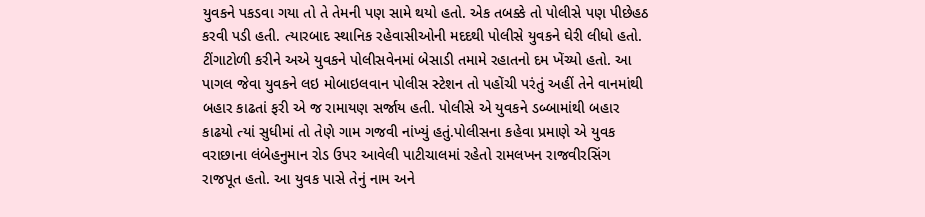યુવકને પકડવા ગયા તો તે તેમની પણ સામે થયો હતો. એક તબક્કે તો પોલીસે પણ પીછેહઠ કરવી પડી હતી. ત્યારબાદ સ્થાનિક રહેવાસીઓની મદદથી પોલીસે યુવકને ઘેરી લીધો હતો.
ટીંગાટોળી કરીને અએ યુવકને પોલીસવેનમાં બેસાડી તમામે રહાતનો દમ ખેંચ્યો હતો. આ પાગલ જેવા યુવકને લઇ મોબાઇલવાન પોલીસ સ્ટેશન તો પહોંચી પરંતું અહીં તેને વાનમાંથી બહાર કાઢતાં ફરી એ જ રામાયણ સર્જાય હતી. પોલીસે એ યુવકને ડબ્બામાંથી બહાર કાઢયો ત્યાં સુધીમાં તો તેણે ગામ ગજવી નાંખ્યું હતું.પોલીસના કહેવા પ્રમાણે એ યુવક વરાછાના લંબેહનુમાન રોડ ઉપર આવેલી પાટીચાલમાં રહેતો રામલખન રાજવીરસિંગ રાજપૂત હતો. આ યુવક પાસે તેનું નામ અને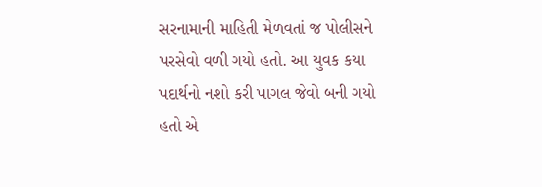સરનામાની માહિતી મેળવતાં જ પોલીસને પરસેવો વળી ગયો હતો. આ યુવક કયા પદાર્થનો નશો કરી પાગલ જેવો બની ગયો હતો એ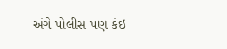અંગે પોલીસ પણ કંઇ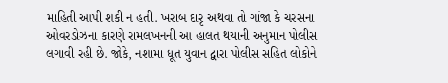માહિતી આપી શકી ન હતી. ખરાબ દારૃ અથવા તો ગાંજા કે ચરસના ઓવરડોઝના કારણે રામલખનની આ હાલત થયાની અનુમાન પોલીસ લગાવી રહી છે. જોકે, નશામા ધૂત યુવાન દ્વારા પોલીસ સહિત લોકોને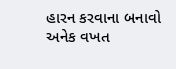હારન કરવાના બનાવો અનેક વખત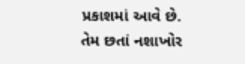પ્રકાશમાં આવે છે. તેમ છતાં નશાખોર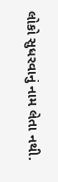લોકો સુધરવાનું નામ લેતા નથી.